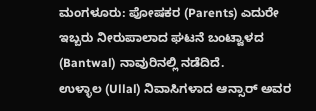ಮಂಗಳೂರು: ಪೋಷಕರ (Parents) ಎದುರೇ ಇಬ್ಬರು ನೀರುಪಾಲಾದ ಘಟನೆ ಬಂಟ್ವಾಳದ (Bantwal) ನಾವುರಿನಲ್ಲಿ ನಡೆದಿದೆ.
ಉಳ್ಳಾಲ (Ullal) ನಿವಾಸಿಗಳಾದ ಆನ್ಸಾರ್ ಅವರ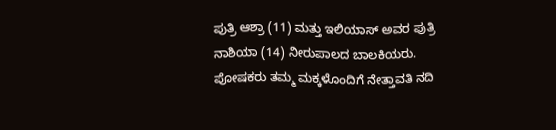ಪುತ್ರಿ ಆಶ್ರಾ (11) ಮತ್ತು ಇಲಿಯಾಸ್ ಅವರ ಪುತ್ರಿ ನಾಶಿಯಾ (14) ನೀರುಪಾಲದ ಬಾಲಕಿಯರು. ಪೋಷಕರು ತಮ್ಮ ಮಕ್ಕಳೊಂದಿಗೆ ನೇತ್ತಾವತಿ ನದಿ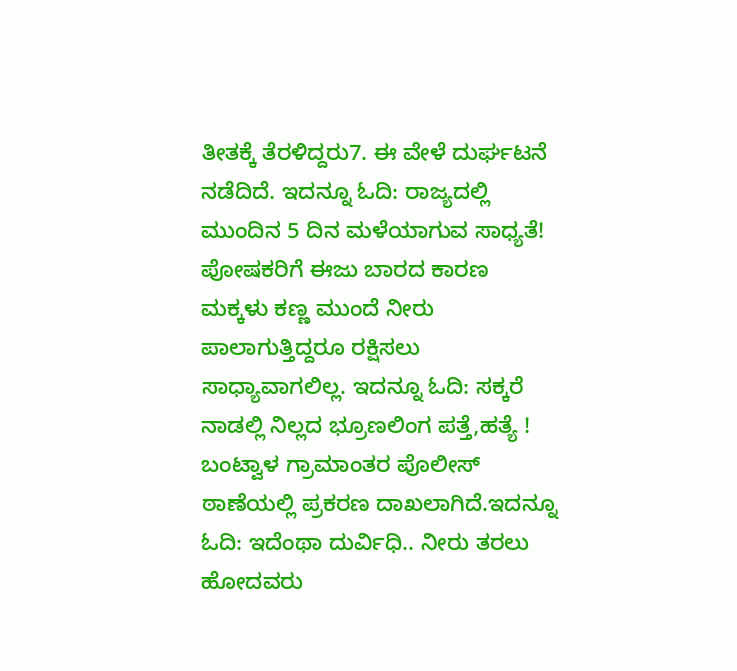ತೀತಕ್ಕೆ ತೆರಳಿದ್ದರು7. ಈ ವೇಳೆ ದುರ್ಘಟನೆ ನಡೆದಿದೆ. ಇದನ್ನೂ ಓದಿ: ರಾಜ್ಯದಲ್ಲಿ ಮುಂದಿನ 5 ದಿನ ಮಳೆಯಾಗುವ ಸಾಧ್ಯತೆ!
ಪೋಷಕರಿಗೆ ಈಜು ಬಾರದ ಕಾರಣ ಮಕ್ಕಳು ಕಣ್ಣ ಮುಂದೆ ನೀರು ಪಾಲಾಗುತ್ತಿದ್ದರೂ ರಕ್ಷಿಸಲು ಸಾಧ್ಯಾವಾಗಲಿಲ್ಲ. ಇದನ್ನೂ ಓದಿ: ಸಕ್ಕರೆ ನಾಡಲ್ಲಿ ನಿಲ್ಲದ ಭ್ರೂಣಲಿಂಗ ಪತ್ತೆ,ಹತ್ಯೆ !
ಬಂಟ್ವಾಳ ಗ್ರಾಮಾಂತರ ಪೊಲೀಸ್ ಠಾಣೆಯಲ್ಲಿ ಪ್ರಕರಣ ದಾಖಲಾಗಿದೆ.ಇದನ್ನೂ ಓದಿ: ಇದೆಂಥಾ ದುರ್ವಿಧಿ.. ನೀರು ತರಲು ಹೋದವರು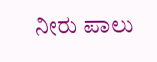ನೀರು ಪಾಲು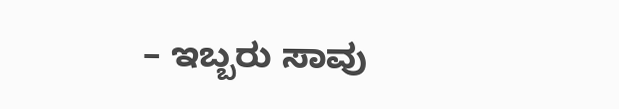– ಇಬ್ಬರು ಸಾವು